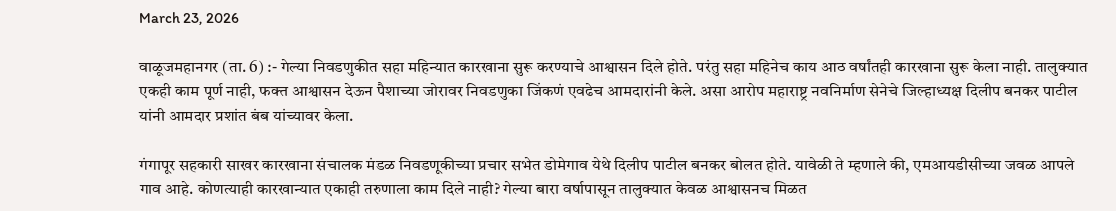March 23, 2026

वाळूजमहानगर (ता. 6) :- गेल्या निवडणुकीत सहा महिन्यात कारखाना सुरू करण्याचे आश्वासन दिले होते. परंतु सहा महिनेच काय आठ वर्षांतही कारखाना सुरू केला नाही. तालुक्यात एकही काम पूर्ण नाही, फक्त आश्वासन देऊन पैशाच्या जोरावर निवडणुका जिंकणं एवढेच आमदारांनी केले. असा आरोप महाराष्ट्र नवनिर्माण सेनेचे जिल्हाध्यक्ष दिलीप बनकर पाटील यांनी आमदार प्रशांत बंब यांच्यावर केला.

गंगापूर सहकारी साखर कारखाना संचालक मंडळ निवडणूकीच्या प्रचार सभेत डोमेगाव येथे दिलीप पाटील बनकर बोलत होते. यावेळी ते म्हणाले की, एमआयडीसीच्या जवळ आपले गाव आहे. कोणत्याही कारखान्यात एकाही तरुणाला काम दिले नाही? गेल्या बारा वर्षापासून तालुक्यात केवळ आश्वासनच मिळत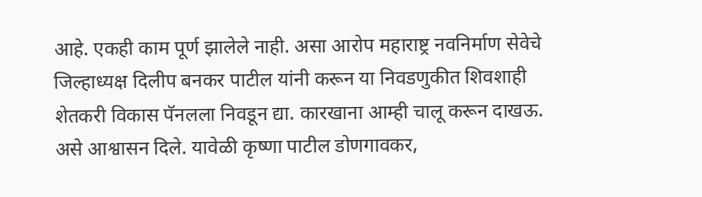आहे. एकही काम पूर्ण झालेले नाही. असा आरोप महाराष्ट्र नवनिर्माण सेवेचे जिल्हाध्यक्ष दिलीप बनकर पाटील यांनी करून या निवडणुकीत शिवशाही शेतकरी विकास पॅनलला निवडून द्या. कारखाना आम्ही चालू करून दाखऊ. असे आश्वासन दिले. यावेळी कृष्णा पाटील डोणगावकर,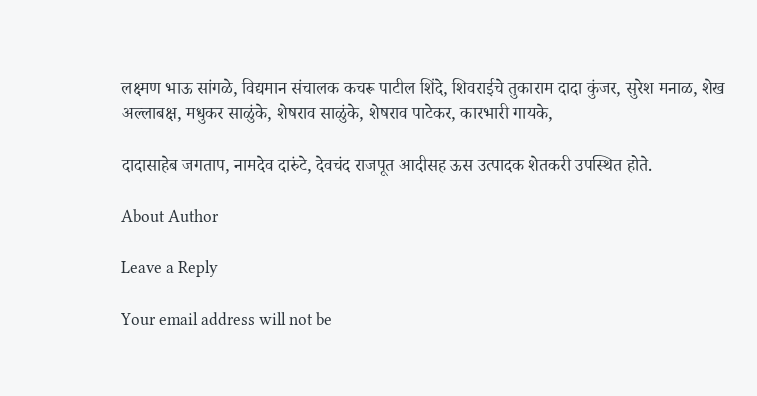लक्ष्मण भाऊ सांगळे, विद्यमान संचालक कचरू पाटील शिंदे, शिवराईचे तुकाराम दादा कुंजर, सुरेश मनाळ, शेख अल्लाबक्ष, मधुकर साळुंके, शेषराव साळुंके, शेषराव पाटेकर, कारभारी गायके,

दादासाहेब जगताप, नामदेव दारुंटे, देवचंद राजपूत आदीसह ऊस उत्पादक शेतकरी उपस्थित होते.

About Author

Leave a Reply

Your email address will not be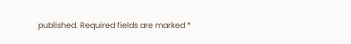published. Required fields are marked *